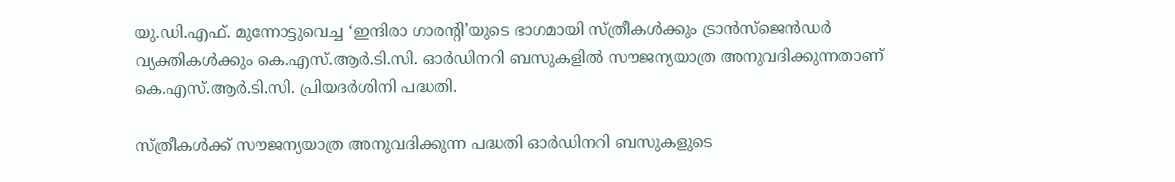യു.ഡി.എഫ്. മുന്നോട്ടുവെച്ച ‘ഇന്ദിരാ ഗാരന്റി’യുടെ ഭാഗമായി സ്ത്രീകൾക്കും ട്രാൻസ്ജെൻഡർ വ്യക്തികൾക്കും കെ.എസ്.ആർ.ടി.സി. ഓർഡിനറി ബസുകളിൽ സൗജന്യയാത്ര അനുവദിക്കുന്നതാണ് കെ.എസ്.ആർ.ടി.സി. പ്രിയദർശിനി പദ്ധതി.

സ്ത്രീകൾക്ക് സൗജന്യയാത്ര അനുവദിക്കുന്ന പദ്ധതി ഓർഡിനറി ബസുകളുടെ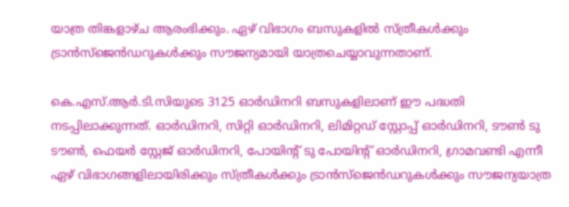യാത്ര തിങ്കളാഴ്ച ആരംഭിക്കും. ഏഴ് വിഭാഗം ബസുകളിൽ സ്ത്രീകൾക്കും ട്രാൻസ്‌ജെൻഡറുകൾക്കും സൗജന്യമായി യാത്രചെയ്യാവുന്നതാണ്.

കെ.എസ്.ആർ.ടി.സിയുടെ 3125 ഓർഡിനറി ബസുകളിലാണ് ഈ പദ്ധതി നടപ്പിലാക്കുന്നത്. ഓർഡിനറി, സിറ്റി ഓർഡിനറി, ലിമിറ്റഡ് സ്റ്റോപ്പ് ഓർഡിനറി, ടൗൺ ടു ടൗൺ, ഫെയർ സ്റ്റേജ് ഓർഡിനറി, പോയിന്റ് ടു പോയിന്റ് ഓർഡിനറി, ഗ്രാമവണ്ടി എന്നീ ഏഴ് വിഭാഗങ്ങളിലായിരിക്കും സ്ത്രീകൾക്കും ട്രാൻസ്‌ജെൻഡറുകൾക്കും സൗജന്യയാത്ര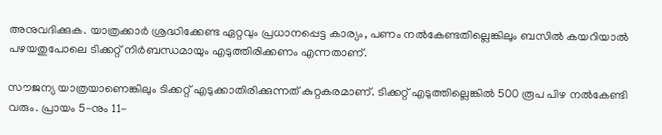അനുവദിക്കുക. യാത്രക്കാർ ശ്രദ്ധിക്കേണ്ട ഏറ്റവും പ്രധാനപ്പെട്ട കാര്യം, പണം നൽകേണ്ടതില്ലെങ്കിലും ബസിൽ കയറിയാൽ പഴയതുപോലെ ടിക്കറ്റ് നിർബന്ധമായും എടുത്തിരിക്കണം എന്നതാണ്.

സൗജന്യ യാത്രയാണെങ്കിലും ടിക്കറ്റ് എടുക്കാതിരിക്കുന്നത് കുറ്റകരമാണ്. ടിക്കറ്റ് എടുത്തില്ലെങ്കിൽ 500 രൂപ പിഴ നൽകേണ്ടി വരും. പ്രായം 5-നും 11-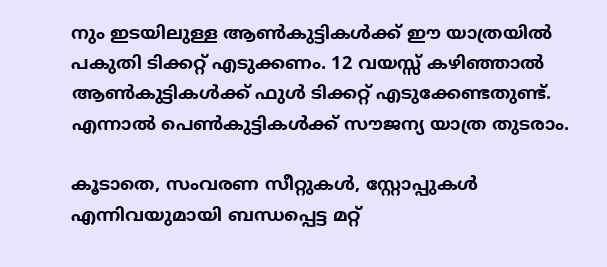നും ഇടയിലുള്ള ആൺകുട്ടികൾക്ക് ഈ യാത്രയിൽ പകുതി ടിക്കറ്റ് എടുക്കണം. 12 വയസ്സ് കഴിഞ്ഞാൽ ആൺകുട്ടികൾക്ക് ഫുൾ ടിക്കറ്റ് എടുക്കേണ്ടതുണ്ട്. എന്നാൽ പെൺകുട്ടികൾക്ക് സൗജന്യ യാത്ര തുടരാം.

കൂടാതെ, സംവരണ സീറ്റുകൾ, സ്റ്റോപ്പുകൾ എന്നിവയുമായി ബന്ധപ്പെട്ട മറ്റ്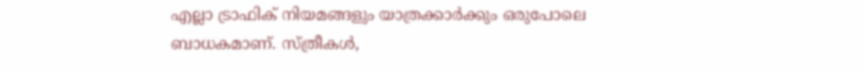എല്ലാ ട്രാഫിക് നിയമങ്ങളും യാത്രക്കാർക്കും ഒരുപോലെ ബാധകമാണ്. സ്ത്രീകൾ,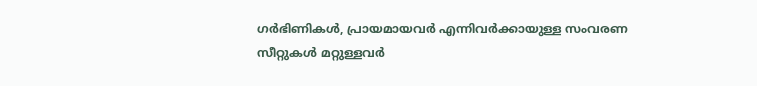ഗർഭിണികൾ, പ്രായമായവർ എന്നിവർക്കായുള്ള സംവരണ സീറ്റുകൾ മറ്റുള്ളവർ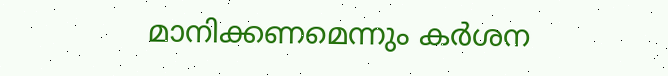മാനിക്കണമെന്നും കർശന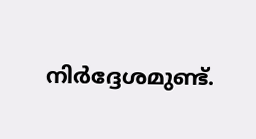നിർദ്ദേശമുണ്ട്.